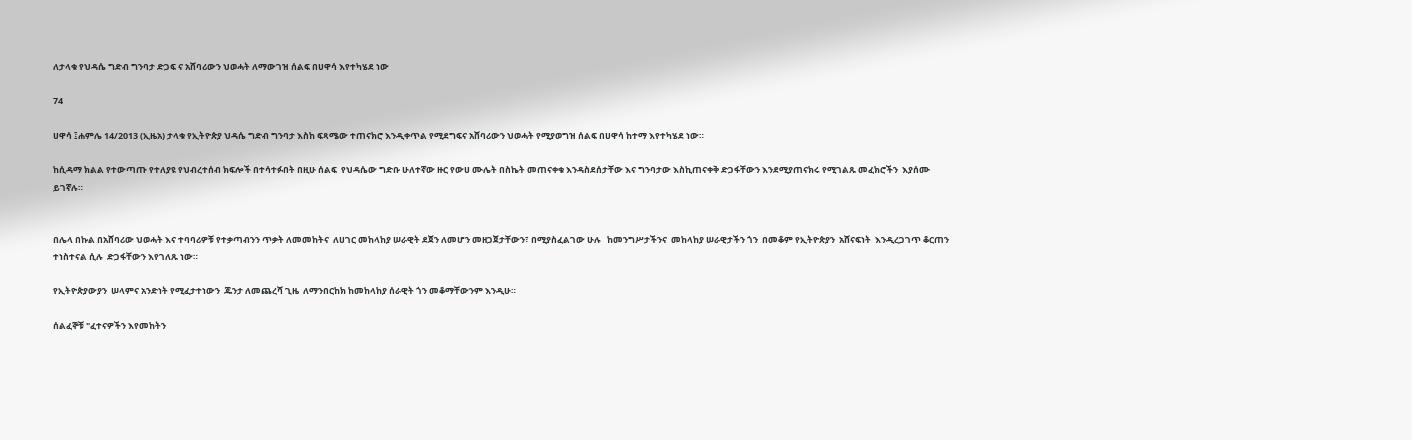ለታላቁ የህዳሴ ግድብ ግንባታ ድጋፍ ና አሸባሪውን ህወሓት ለማውገዝ ሰልፍ በሀዋሳ እየተካሄደ ነው

74

ሀዋሳ ፤ሐምሌ 14/2013 (ኢዜአ) ታላቁ የኢትዮጵያ ህዳሴ ግድብ ግንባታ እስከ ፍጻሜው ተጠናክሮ እንዲቀጥል የሚደግፍና አሸባሪውን ህወሓት የሚያወግዝ ሰልፍ በሀዋሳ ከተማ እየተካሄደ ነው።

ከሲዳማ ክልል የተውጣጡ የተለያዩ የህብረተሰብ ክፍሎች በተሳተፉበት በዚሁ ሰልፍ  የህዳሴው ግድቡ ሁለተኛው ዙር የውሀ ሙሌት በስኬት መጠናቀቁ እንዳስደሰታቸው እና ግንባታው እስኪጠናቀቅ ድጋፋቸውን እንደሚያጠናክሩ የሚገልጹ መፈክሮችን  እያሰሙ  ይገኛሉ።


በሌላ በኩል በአሸባሪው ህወሓት እና ተባባሪዎቹ የተቃጣብንን ጥቃት ለመመከትና  ለሀገር መከላከያ ሠራዊት ደጀን ለመሆን መዘጋጀታቸውን፣ በሚያስፈልገው ሁሉ   ከመንግሥታችንና  መከላከያ ሠራዊታችን ጎን  በመቆም የኢትዮጵያን  አሸናፍነት  እንዲረጋገጥ ቆርጠን ተነስተናል ሲሉ  ድጋፋቸውን እየገለጹ ነው።

የኢትዮጵያውያን  ሠላምና አንድነት የሚፈታተነውን  ጁንታ ለመጨረሻ ጊዜ  ለማንበርከክ ከመከላከያ ሰራዊት ጎን መቆማቸውንም እንዲሁ።

ሰልፈኞቹ "ፈተናዎችን እየመከትን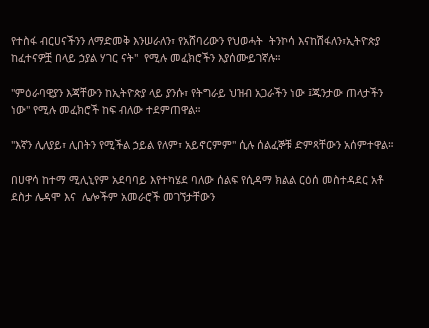የተስፋ ብርሀናችንን ለማድመቅ እንሠራለን፣ የአሸባሪውን የህወሓት  ትንኮሳ እናከሽፋለን፣ኢትዮጵያ ከፈተናዎቿ በላይ ኃያል ሃገር ናት"  የሚሉ መፈክሮችን እያሰሙይገኛሉ።

"ምዕራባዊያን እጃቸውን ከኢትዮጵያ ላይ ያንሱ፣ የትግራይ ህዝብ አጋራችን ነው ፤ጁንታው ጠላታችን ነው" የሚሉ መፈክሮች ከፍ ብለው ተደምጠዋል።

"እኛን ሊለያይ፣ ሊበትን የሚችል ኃይል የለም፣ አይኖርምም" ሲሉ ሰልፈኞቹ ድምጻቸውን አሰምተዋል።

በሀዋሳ ከተማ ሚሊኒየም አደባባይ እየተካሄደ ባለው ሰልፍ የሲዳማ ክልል ርዕሰ መስተዳደር አቶ ደስታ ሌዳሞ እና  ሌሎችም አመራሮች መገኘታቸውን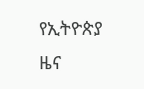የኢትዮጵያ ዜና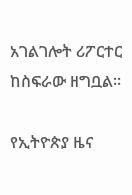አገልገሎት ሪፖርተር ከስፍራው ዘግቧል።

የኢትዮጵያ ዜና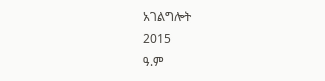አገልግሎት
2015
ዓ.ም